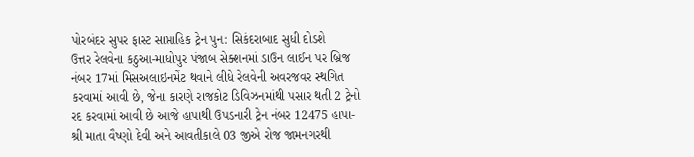પોરબંદર સુપર ફાસ્ટ સાપ્તાહિક ટ્રેન પુન: સિકંદરાબાદ સુધી દોડશે
ઉત્તર રેલવેના કઠુઆ-માધોપુર પંજાબ સેક્શનમાં ડાઉન લાઈન પર બ્રિજ નંબર 17માં મિસઅલાઇનમેંટ થવાને લીધે રેલવેની અવરજવર સ્થગિત કરવામાં આવી છે, જેના કારણે રાજકોટ ડિવિઝનમાંથી પસાર થતી 2 ટ્રેનો રદ કરવામાં આવી છે આજે હાપાથી ઉપડનારી ટ્રેન નંબર 12475 હાપા-શ્રી માતા વૈષ્ણો દેવી અને આવતીકાલે 03 જીએ રોજ જામનગરથી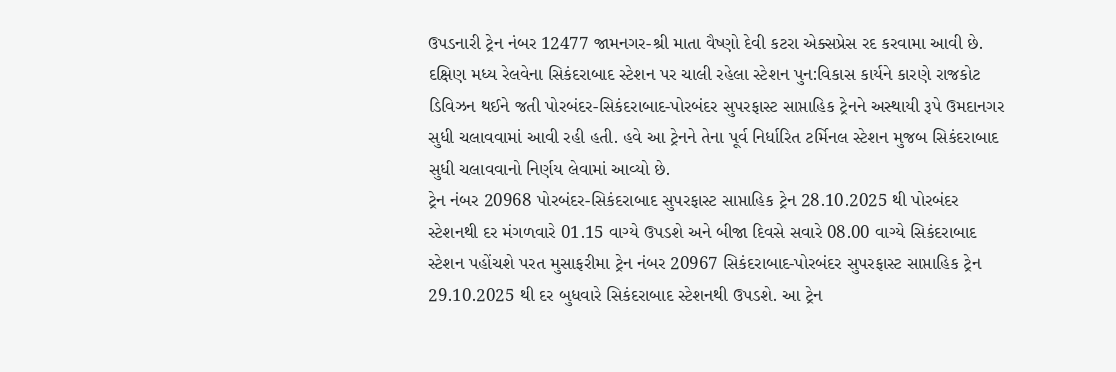ઉપડનારી ટ્રેન નંબર 12477 જામનગર-શ્રી માતા વૈષ્ણો દેવી કટરા એક્સપ્રેસ રદ કરવામા આવી છે.
દક્ષિણ મધ્ય રેલવેના સિકંદરાબાદ સ્ટેશન પર ચાલી રહેલા સ્ટેશન પુન:વિકાસ કાર્યને કારણે રાજકોટ ડિવિઝન થઈને જતી પોરબંદર-સિકંદરાબાદ-પોરબંદર સુપરફાસ્ટ સાપ્તાહિક ટ્રેનને અસ્થાયી રૂપે ઉમદાનગર સુધી ચલાવવામાં આવી રહી હતી. હવે આ ટ્રેનને તેના પૂર્વ નિર્ધારિત ટર્મિનલ સ્ટેશન મુજબ સિકંદરાબાદ સુધી ચલાવવાનો નિર્ણય લેવામાં આવ્યો છે.
ટ્રેન નંબર 20968 પોરબંદર-સિકંદરાબાદ સુપરફાસ્ટ સાપ્તાહિક ટ્રેન 28.10.2025 થી પોરબંદર સ્ટેશનથી દર મંગળવારે 01.15 વાગ્યે ઉપડશે અને બીજા દિવસે સવારે 08.00 વાગ્યે સિકંદરાબાદ સ્ટેશન પહોંચશે પરત મુસાફરીમા ટ્રેન નંબર 20967 સિકંદરાબાદ-પોરબંદર સુપરફાસ્ટ સાપ્તાહિક ટ્રેન 29.10.2025 થી દર બુધવારે સિકંદરાબાદ સ્ટેશનથી ઉપડશે. આ ટ્રેન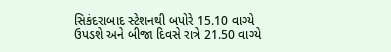સિકંદરાબાદ સ્ટેશનથી બપોરે 15.10 વાગ્યે ઉપડશે અને બીજા દિવસે રાત્રે 21.50 વાગ્યે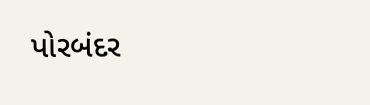પોરબંદર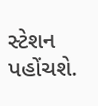સ્ટેશન પહોંચશે.